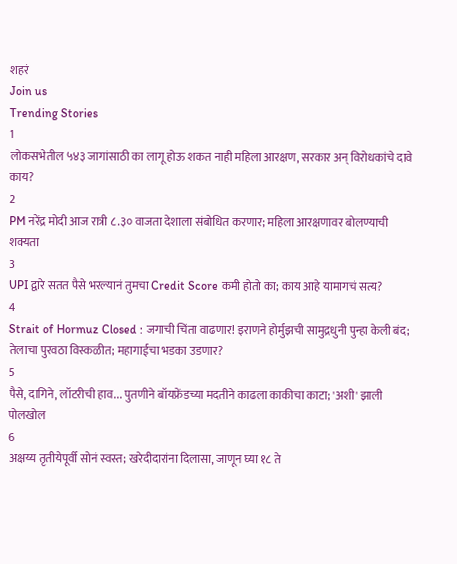शहरं
Join us
Trending Stories
1
लोकसभेतील ५४३ जागांसाठी का लागू होऊ शकत नाही महिला आरक्षण, सरकार अन् विरोधकांचे दावे काय?
2
PM नरेंद्र मोदी आज रात्री ८.३० वाजता देशाला संबोधित करणार; महिला आरक्षणावर बोलण्याची शक्यता
3
UPI द्वारे सतत पैसे भरल्यानं तुमचा Credit Score कमी होतो का; काय आहे यामागचं सत्य?
4
Strait of Hormuz Closed : जगाची चिंता वाढणार! इराणने होर्मुझची सामुद्रधुनी पुन्हा केली बंद; तेलाचा पुरवठा विस्कळीत; महागाईचा भडका उडणार?
5
पैसे, दागिने, लॉटरीची हाव... पुतणीने बॉयफ्रेंडच्या मदतीने काढला काकीचा काटा; 'अशी' झाली पोलखोल
6
अक्षय्य तृतीयेपूर्वी सोनं स्वस्त; खरेदीदारांना दिलासा, जाणून घ्या १८ ते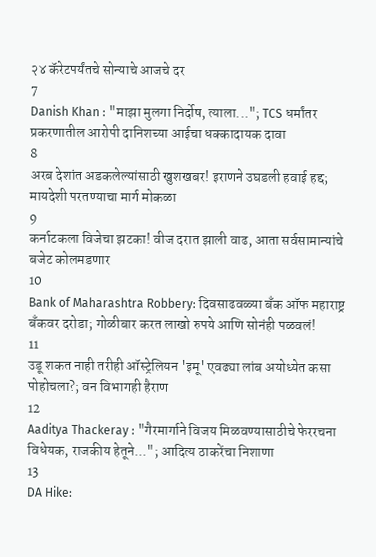२४ कॅरेटपर्यंतचे सोन्याचे आजचे दर
7
Danish Khan : "माझा मुलगा निर्दोष, त्याला..."; TCS धर्मांतर प्रकरणातील आरोपी दानिशच्या आईचा धक्कादायक दावा
8
अरब देशांत अडकलेल्यांसाठी खुशखबर! इराणने उघडली हवाई हद्द; मायदेशी परतण्याचा मार्ग मोकळा
9
कर्नाटकला विजेचा झटका! वीज दरात झाली वाढ, आता सर्वसामान्यांचे बजेट कोलमडणार
10
Bank of Maharashtra Robbery: दिवसाढवळ्या बँक ऑफ महाराष्ट्र बँकवर दरोडा; गोळीबार करत लाखो रुपये आणि सोनंही पळवलं!
11
उडू शकत नाही तरीही ऑस्ट्रेलियन 'इमू' एवढ्या लांब अयोध्येत कसा पोहोचला?; वन विभागही हैराण
12
Aaditya Thackeray : "गैरमार्गाने विजय मिळवण्यासाठीचे फेररचना विधेयक, राजकीय हेतूने..."; आदित्य ठाकरेंचा निशाणा
13
DA Hike: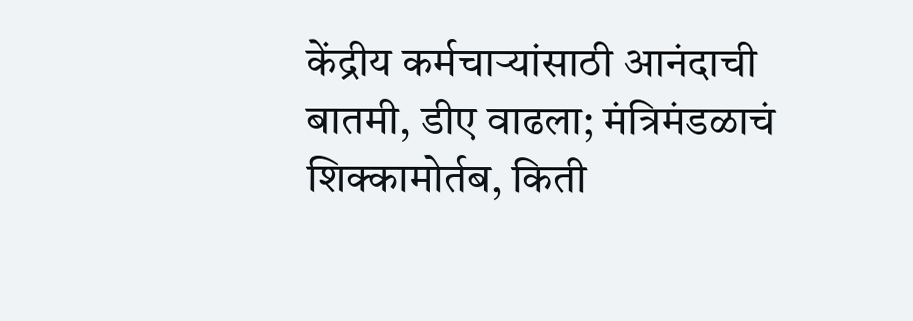केंद्रीय कर्मचाऱ्यांसाठी आनंदाची बातमी, डीए वाढला; मंत्रिमंडळाचं शिक्कामोर्तब, किती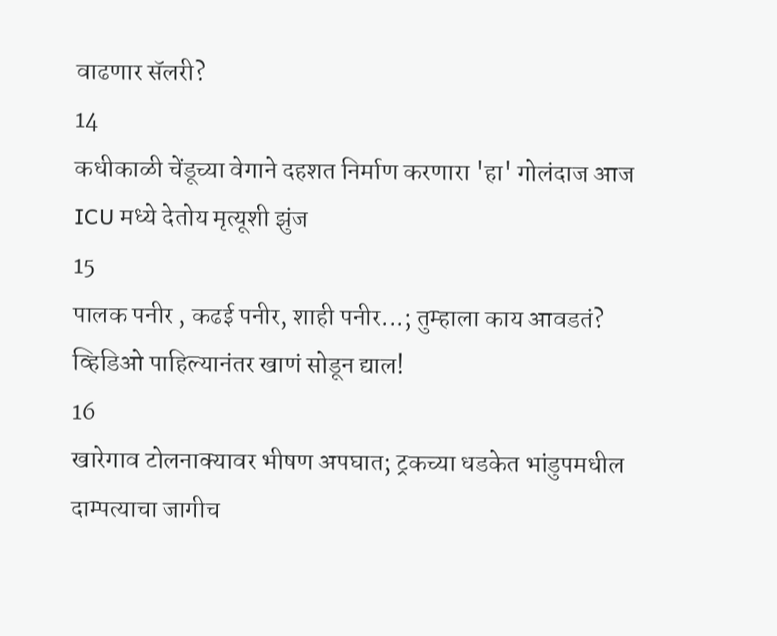वाढणार सॅलरी?
14
कधीकाळी चेंडूच्या वेगाने दहशत निर्माण करणारा 'हा' गोलंदाज आज ICU मध्ये देतोय मृत्यूशी झुंज
15
पालक पनीर , कढई पनीर, शाही पनीर...; तुम्हाला काय आवडतं? व्हिडिओ पाहिल्यानंतर खाणं सोडून द्याल!
16
खारेगाव टोलनाक्यावर भीषण अपघात; ट्रकच्या धडकेत भांडुपमधील दाम्पत्याचा जागीच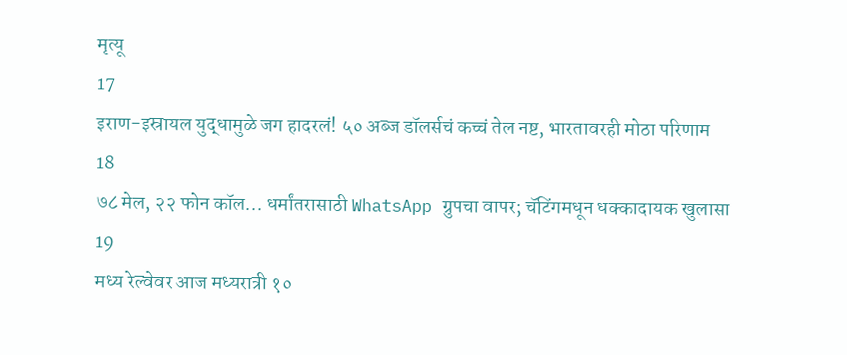मृत्यू
17
इराण-इस्रायल युद्धामुळे जग हादरलं! ५० अब्ज डॉलर्सचं कच्चं तेल नष्ट, भारतावरही मोठा परिणाम
18
७८ मेल, २२ फोन कॉल... धर्मांतरासाठी WhatsApp ग्रुपचा वापर; चॅटिंगमधून धक्कादायक खुलासा
19
मध्य रेल्वेवर आज मध्यरात्री १०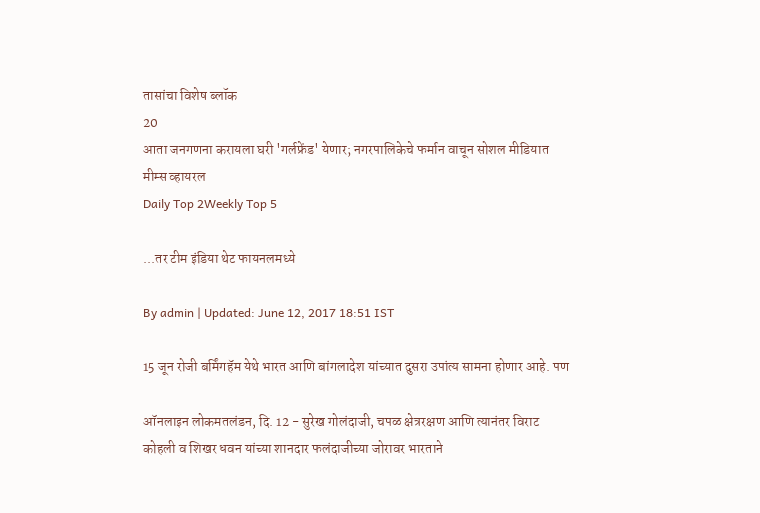तासांचा विशेष ब्लॉक
20
आता जनगणना करायला घरी 'गर्लफ्रेंड' येणार; नगरपालिकेचे फर्मान वाचून सोशल मीडियात मीम्स व्हायरल
Daily Top 2Weekly Top 5

...तर टीम इंडिया थेट फायनलमध्ये

By admin | Updated: June 12, 2017 18:51 IST

15 जून रोजी बर्मिंगहॅम येथे भारत आणि बांगलादेश यांच्यात दुसरा उपांत्य सामना होणार आहे. पण

ऑनलाइन लोकमतलंडन, दि. 12 - सुरेख गोलंदाजी, चपळ क्षेत्ररक्षण आणि त्यानंतर विराट कोहली व शिखर धवन यांच्या शानदार फलंदाजीच्या जोरावर भारताने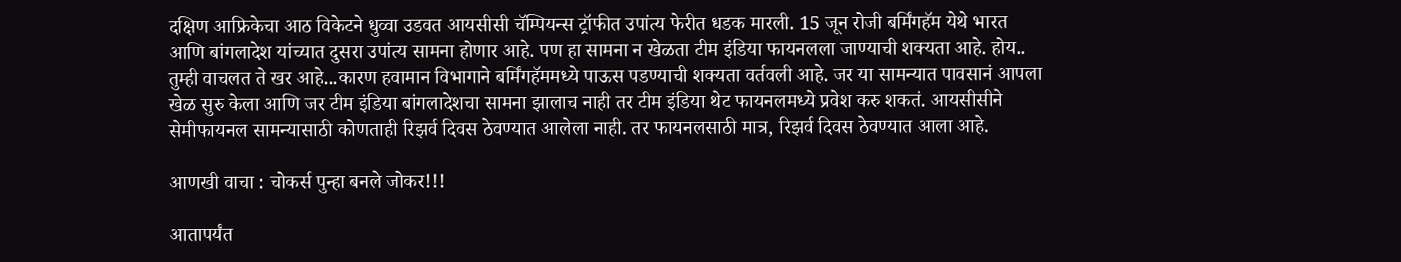दक्षिण आफ्रिकेचा आठ विकेटने धुव्वा उडवत आयसीसी चॅम्पियन्स ट्रॉफीत उपांत्य फेरीत धडक मारली. 15 जून रोजी बर्मिंगहॅम येथे भारत आणि बांगलादेश यांच्यात दुसरा उपांत्य सामना होणार आहे. पण हा सामना न खेळता टीम इंडिया फायनलला जाण्याची शक्यता आहे. होय.. तुम्ही वाचलत ते खर आहे...कारण हवामान विभागाने बर्मिंगहॅममध्ये पाऊस पडण्याची शक्यता वर्तवली आहे. जर या सामन्यात पावसानं आपला खेळ सुरु केला आणि जर टीम इंडिया बांगलादेशचा सामना झालाच नाही तर टीम इंडिया थेट फायनलमध्ये प्रवेश करु शकतं. आयसीसीने सेमीफायनल सामन्यासाठी कोणताही रिझर्व दिवस ठेवण्यात आलेला नाही. तर फायनलसाठी मात्र, रिझर्व दिवस ठेवण्यात आला आहे.

आणखी वाचा : चोकर्स पुन्हा बनले जोकर!!!

आतापर्यंत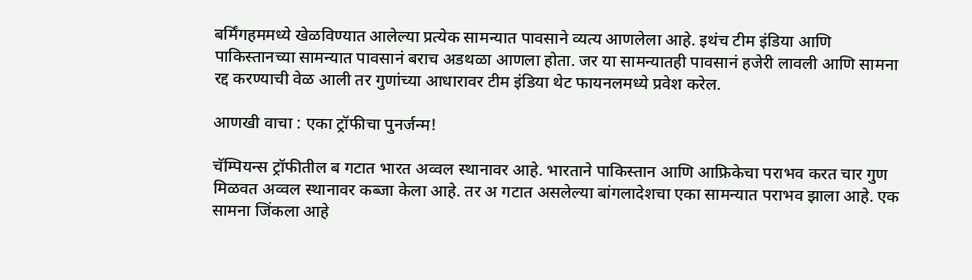बर्मिंगहममध्ये खेळविण्यात आलेल्या प्रत्येक सामन्यात पावसाने व्यत्य आणलेला आहे. इथंच टीम इंडिया आणि पाकिस्तानच्या सामन्यात पावसानं बराच अडथळा आणला होता. जर या सामन्यातही पावसानं हजेरी लावली आणि सामना रद्द करण्याची वेळ आली तर गुणांच्या आधारावर टीम इंडिया थेट फायनलमध्ये प्रवेश करेल.

आणखी वाचा : एका ट्रॉफीचा पुनर्जन्म!

चॅम्पियन्स ट्रॉफीतील ब गटात भारत अव्वल स्थानावर आहे. भारताने पाकिस्तान आणि आफ्रिकेचा पराभव करत चार गुण मिळवत अव्वल स्थानावर कब्जा केला आहे. तर अ गटात असलेल्या बांगलादेशचा एका सामन्यात पराभव झाला आहे. एक सामना जिंकला आहे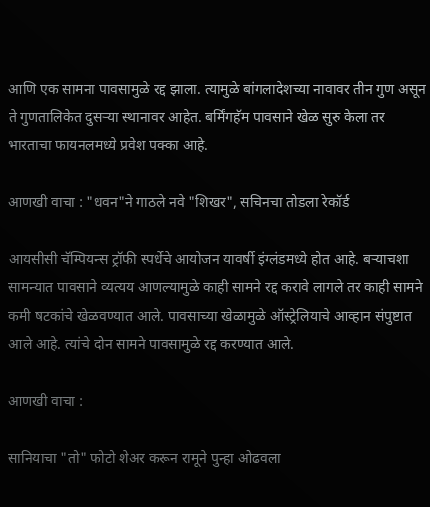आणि एक सामना पावसामुळे रद्द झाला. त्यामुळे बांगलादेशच्या नावावर तीन गुण असून ते गुणतालिकेत दुसऱ्या स्थानावर आहेत. बर्मिंगहॅम पावसाने खेळ सुरु केला तर भारताचा फायनलमध्ये प्रवेश पक्का आहे.

आणखी वाचा : "धवन"ने गाठले नवे "शिखर", सचिनचा तोडला रेकॉर्ड

आयसीसी चॅम्पियन्स ट्रॉफी स्पर्धेचे आयोजन यावर्षी इंग्लंडमध्ये होत आहे. बऱ्याचशा सामन्यात पावसाने व्यत्यय आणल्यामुळे काही सामने रद्द करावे लागले तर काही सामने कमी षटकांचे खेळवण्यात आले. पावसाच्या खेळामुळे ऑस्ट्रेलियाचे आव्हान संपुष्टात आले आहे. त्यांचे दोन सामने पावसामुळे रद्द करण्यात आले.

आणखी वाचा :

सानियाचा "तो" फोटो शेअर करून रामूने पुन्हा ओढवला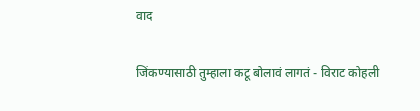वाद

जिंकण्यासाठी तुम्हाला कटू बोलावं लागतं - विराट कोहली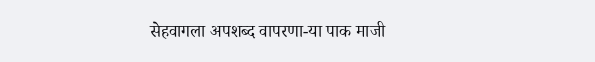सेहवागला अपशब्द वापरणा-या पाक माजी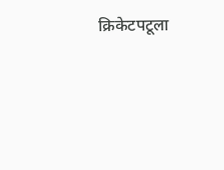क्रिकेटपटूला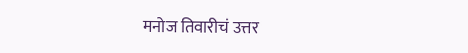मनोज तिवारीचं उत्तर